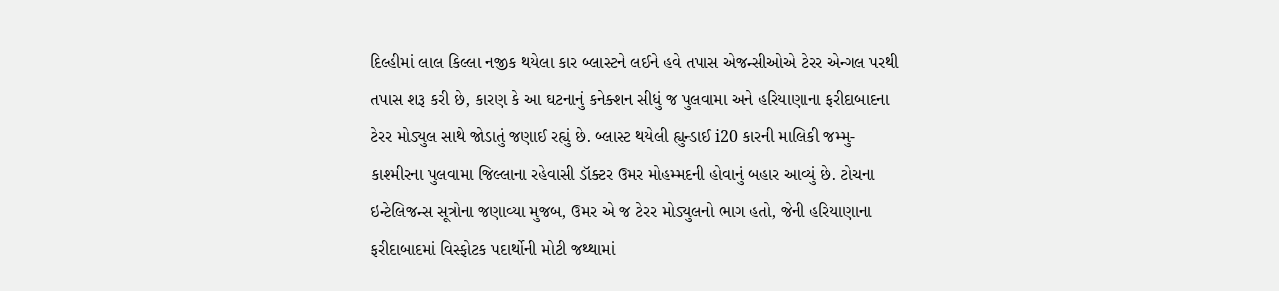દિલ્હીમાં લાલ કિલ્લા નજીક થયેલા કાર બ્લાસ્ટને લઈને હવે તપાસ એજન્સીઓએ ટેરર એન્ગલ પરથી તપાસ શરૂ કરી છે, કારણ કે આ ઘટનાનું કનેક્શન સીધું જ પુલવામા અને હરિયાણાના ફરીદાબાદના ટેરર મોડ્યુલ સાથે જોડાતું જણાઈ રહ્યું છે. બ્લાસ્ટ થયેલી હ્યુન્ડાઈ i20 કારની માલિકી જમ્મુ-કાશ્મીરના પુલવામા જિલ્લાના રહેવાસી ડૉક્ટર ઉમર મોહમ્મદની હોવાનું બહાર આવ્યું છે. ટોચના ઇન્ટેલિજન્સ સૂત્રોના જણાવ્યા મુજબ, ઉમર એ જ ટેરર મોડ્યુલનો ભાગ હતો, જેની હરિયાણાના ફરીદાબાદમાં વિસ્ફોટક પદાર્થોની મોટી જથ્થામાં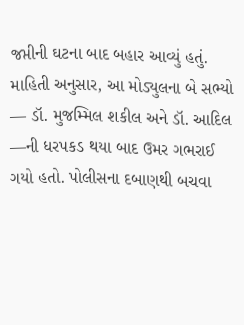જપ્તીની ઘટના બાદ બહાર આવ્યું હતું.
માહિતી અનુસાર, આ મોડ્યુલના બે સભ્યો — ડૉ. મુજમ્મિલ શકીલ અને ડૉ. આદિલ —ની ધરપકડ થયા બાદ ઉમર ગભરાઈ ગયો હતો. પોલીસના દબાણથી બચવા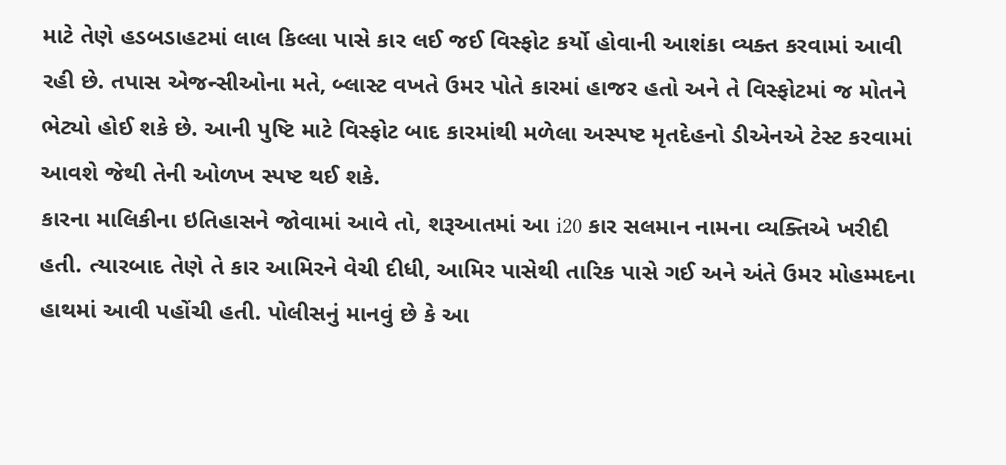માટે તેણે હડબડાહટમાં લાલ કિલ્લા પાસે કાર લઈ જઈ વિસ્ફોટ કર્યો હોવાની આશંકા વ્યક્ત કરવામાં આવી રહી છે. તપાસ એજન્સીઓના મતે, બ્લાસ્ટ વખતે ઉમર પોતે કારમાં હાજર હતો અને તે વિસ્ફોટમાં જ મોતને ભેટ્યો હોઈ શકે છે. આની પુષ્ટિ માટે વિસ્ફોટ બાદ કારમાંથી મળેલા અસ્પષ્ટ મૃતદેહનો ડીએનએ ટેસ્ટ કરવામાં આવશે જેથી તેની ઓળખ સ્પષ્ટ થઈ શકે.
કારના માલિકીના ઇતિહાસને જોવામાં આવે તો, શરૂઆતમાં આ i20 કાર સલમાન નામના વ્યક્તિએ ખરીદી હતી. ત્યારબાદ તેણે તે કાર આમિરને વેચી દીધી, આમિર પાસેથી તારિક પાસે ગઈ અને અંતે ઉમર મોહમ્મદના હાથમાં આવી પહોંચી હતી. પોલીસનું માનવું છે કે આ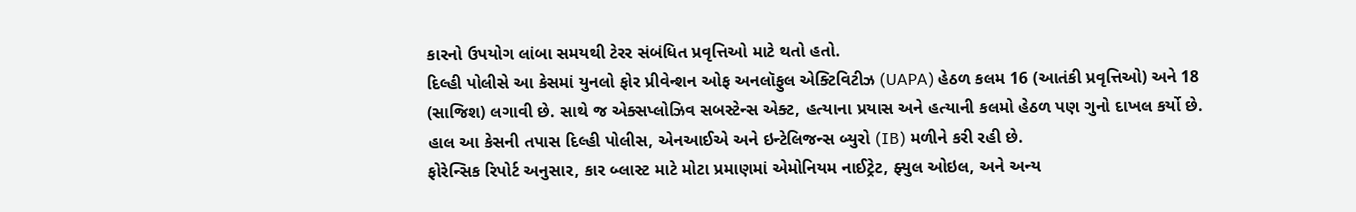કારનો ઉપયોગ લાંબા સમયથી ટેરર સંબંધિત પ્રવૃત્તિઓ માટે થતો હતો.
દિલ્હી પોલીસે આ કેસમાં યુનલો ફોર પ્રીવેન્શન ઓફ અનલૉફુલ એક્ટિવિટીઝ (UAPA) હેઠળ કલમ 16 (આતંકી પ્રવૃત્તિઓ) અને 18 (સાજિશ) લગાવી છે. સાથે જ એક્સપ્લોઝિવ સબસ્ટેન્સ એક્ટ, હત્યાના પ્રયાસ અને હત્યાની કલમો હેઠળ પણ ગુનો દાખલ કર્યો છે. હાલ આ કેસની તપાસ દિલ્હી પોલીસ, એનઆઈએ અને ઇન્ટેલિજન્સ બ્યુરો (IB) મળીને કરી રહી છે.
ફોરેન્સિક રિપોર્ટ અનુસાર, કાર બ્લાસ્ટ માટે મોટા પ્રમાણમાં એમોનિયમ નાઈટ્રેટ, ફ્યુલ ઓઇલ, અને અન્ય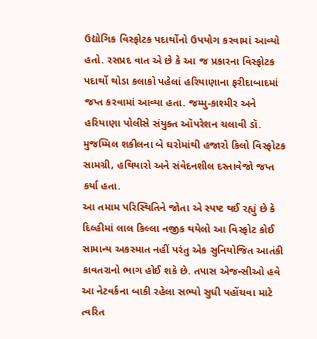ઉદ્યોગિક વિસ્ફોટક પદાર્થોનો ઉપયોગ કરવામાં આવ્યો હતો. રસપ્રદ વાત એ છે કે આ જ પ્રકારના વિસ્ફોટક પદાર્થો થોડા કલાકો પહેલાં હરિયાણાના ફરીદાબાદમાં જપ્ત કરવામાં આવ્યા હતા. જમ્મુ-કાશ્મીર અને હરિયાણા પોલીસે સંયુક્ત ઑપરેશન ચલાવી ડૉ. મુજમ્મિલ શકીલના બે ઘરોમાંથી હજારો કિલો વિસ્ફોટક સામગ્રી, હથિયારો અને સંવેદનશીલ દસ્તાવેજો જપ્ત કર્યા હતા.
આ તમામ પરિસ્થિતિને જોતા એ સ્પષ્ટ થઈ રહ્યું છે કે દિલ્હીમાં લાલ કિલ્લા નજીક થયેલો આ વિસ્ફોટ કોઈ સામાન્ય અકસ્માત નહીં પરંતુ એક સુનિયોજિત આતંકી કાવતરાનો ભાગ હોઈ શકે છે. તપાસ એજન્સીઓ હવે આ નેટવર્કના બાકી રહેલા સભ્યો સુધી પહોંચવા માટે ત્વરિત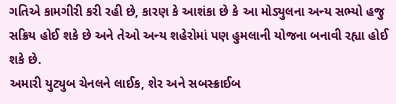ગતિએ કામગીરી કરી રહી છે, કારણ કે આશંકા છે કે આ મોડ્યુલના અન્ય સભ્યો હજુ સક્રિય હોઈ શકે છે અને તેઓ અન્ય શહેરોમાં પણ હુમલાની યોજના બનાવી રહ્યા હોઈ શકે છે.
અમારી યુટ્યુબ ચેનલને લાઈક, શેર અને સબસ્ક્રાઈબ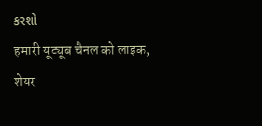કરશો
हमारी यूट्यूब चैनल को लाइक, शेयर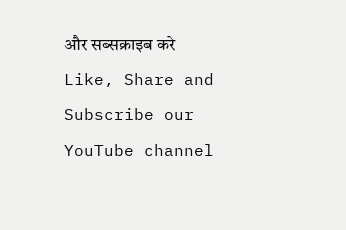और सब्सक्राइब करे
Like, Share and Subscribe our YouTube channel